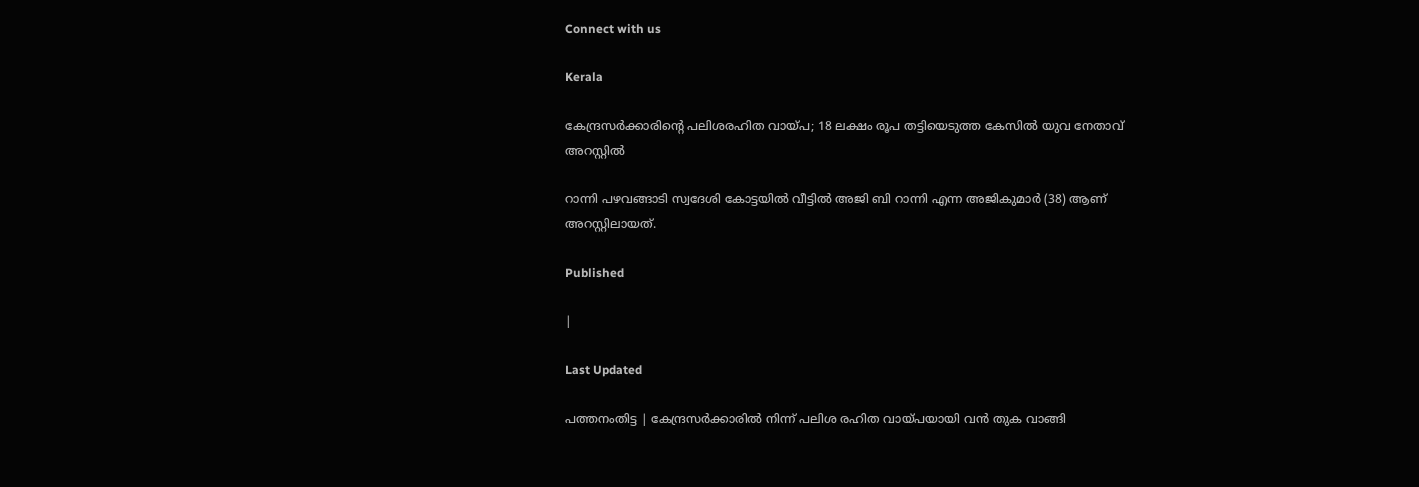Connect with us

Kerala

കേന്ദ്രസര്‍ക്കാരിന്റെ പലിശരഹിത വായ്പ; 18 ലക്ഷം രൂപ തട്ടിയെടുത്ത കേസില്‍ യുവ നേതാവ് അറസ്റ്റില്‍

റാന്നി പഴവങ്ങാടി സ്വദേശി കോട്ടയില്‍ വീട്ടില്‍ അജി ബി റാന്നി എന്ന അജികുമാര്‍ (38) ആണ് അറസ്റ്റിലായത്.

Published

|

Last Updated

പത്തനംതിട്ട | കേന്ദ്രസര്‍ക്കാരില്‍ നിന്ന് പലിശ രഹിത വായ്പയായി വന്‍ തുക വാങ്ങി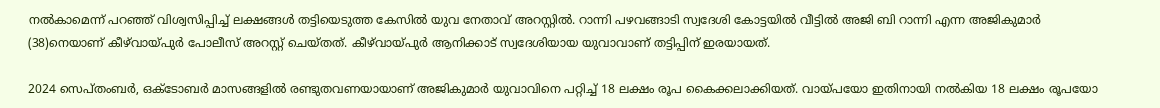നല്‍കാമെന്ന് പറഞ്ഞ് വിശ്വസിപ്പിച്ച് ലക്ഷങ്ങള്‍ തട്ടിയെടുത്ത കേസില്‍ യുവ നേതാവ് അറസ്റ്റില്‍. റാന്നി പഴവങ്ങാടി സ്വദേശി കോട്ടയില്‍ വീട്ടില്‍ അജി ബി റാന്നി എന്ന അജികുമാര്‍ (38)നെയാണ് കീഴ്‌വായ്പുര്‍ പോലീസ് അറസ്റ്റ് ചെയ്തത്. കീഴ്‌വായ്പുര്‍ ആനിക്കാട് സ്വദേശിയായ യുവാവാണ് തട്ടിപ്പിന് ഇരയായത്.

2024 സെപ്തംബര്‍, ഒക്ടോബര്‍ മാസങ്ങളില്‍ രണ്ടുതവണയായാണ് അജികുമാര്‍ യുവാവിനെ പറ്റിച്ച് 18 ലക്ഷം രൂപ കൈക്കലാക്കിയത്. വായ്പയോ ഇതിനായി നല്‍കിയ 18 ലക്ഷം രൂപയോ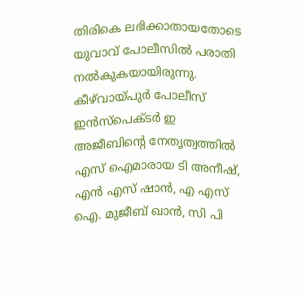തിരികെ ലഭിക്കാതായതോടെ യുവാവ് പോലീസില്‍ പരാതി നല്‍കുകയായിരുന്നു. കീഴ്‌വായ്പുര്‍ പോലീസ് ഇന്‍സ്പെക്ടര്‍ ഇ അജീബിന്റെ നേതൃത്വത്തില്‍ എസ് ഐമാരായ ടി അനീഷ്, എന്‍ എസ് ഷാന്‍, എ എസ് ഐ. മുജീബ് ഖാന്‍, സി പി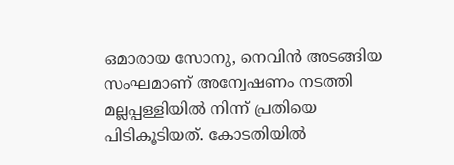ഒമാരായ സോനു, നെവിന്‍ അടങ്ങിയ സംഘമാണ് അന്വേഷണം നടത്തി മല്ലപ്പള്ളിയില്‍ നിന്ന് പ്രതിയെ പിടികൂടിയത്. കോടതിയില്‍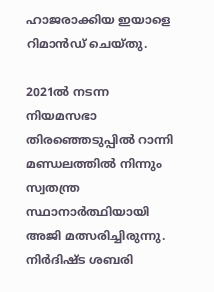ഹാജരാക്കിയ ഇയാളെ റിമാന്‍ഡ് ചെയ്തു.

2021ല്‍ നടന്ന നിയമസഭാ തിരഞ്ഞെടുപ്പില്‍ റാന്നി മണ്ഡലത്തില്‍ നിന്നും സ്വതന്ത്ര സ്ഥാനാര്‍ത്ഥിയായി അജി മത്സരിച്ചിരുന്നു. നിര്‍ദിഷ്ട ശബരി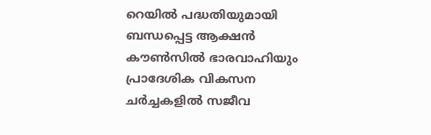റെയില്‍ പദ്ധതിയുമായി ബന്ധപ്പെട്ട ആക്ഷന്‍ കൗണ്‍സില്‍ ഭാരവാഹിയും പ്രാദേശിക വികസന ചര്‍ച്ചകളില്‍ സജീവ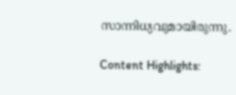സാന്നിധ്യവുമായിരുന്നു.

Content Highlights: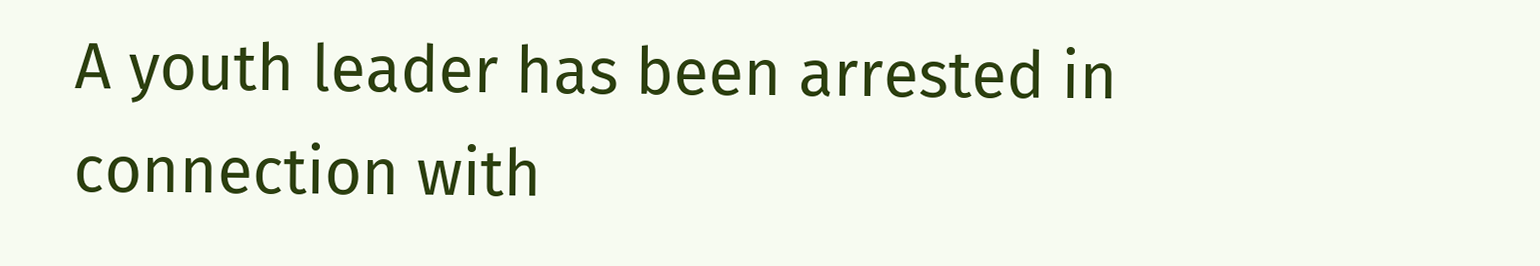A youth leader has been arrested in connection with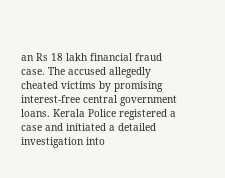an Rs 18 lakh financial fraud case. The accused allegedly cheated victims by promising interest-free central government loans. Kerala Police registered a case and initiated a detailed investigation into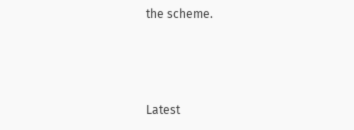the scheme.



Latest